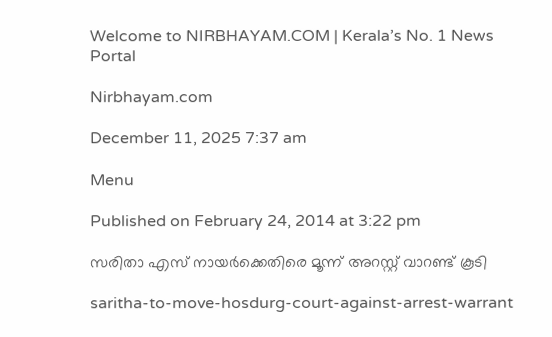Welcome to NIRBHAYAM.COM | Kerala’s No. 1 News Portal

Nirbhayam.com

December 11, 2025 7:37 am

Menu

Published on February 24, 2014 at 3:22 pm

സരിതാ എസ് നായര്‍ക്കെതിരെ മൂന്ന് അറസ്റ്റ് വാറണ്ട് കൂടി

saritha-to-move-hosdurg-court-against-arrest-warrant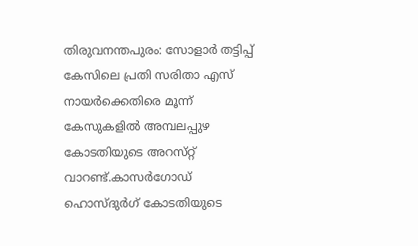തിരുവനന്തപുരം: സോളാര്‍ തട്ടിപ്പ് കേസിലെ പ്രതി സരിതാ എസ്  നായര്‍ക്കെതിരെ മൂന്ന് കേസുകളില്‍ അമ്പലപ്പുഴ കോടതിയുടെ അറസ്‌റ്റ് വാറണ്ട്‌.കാസര്‍ഗോഡ് ഹൊസ്ദുര്‍ഗ് കോടതിയുടെ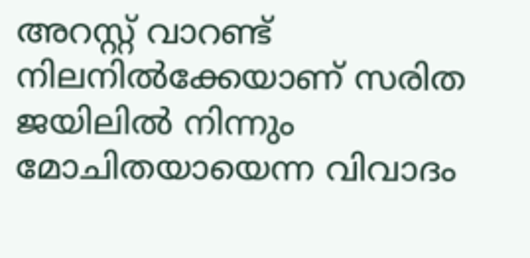അറസ്റ്റ് വാറണ്ട് നിലനില്‍ക്കേയാണ് സരിത ജയിലില്‍ നിന്നും മോചിതയായെന്ന വിവാദം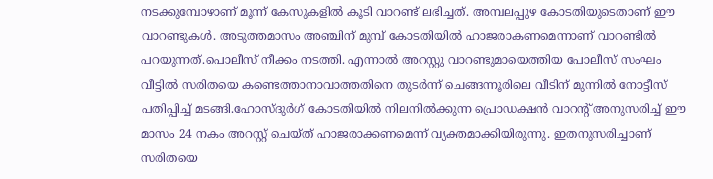നടക്കുമ്പോഴാണ് മൂന്ന് കേസുകളില്‍ കൂടി വാറണ്ട് ലഭിച്ചത്. അമ്പലപ്പുഴ കോടതിയുടെതാണ് ഈ വാറണ്ടുകള്‍. അടുത്തമാസം അഞ്ചിന് മുമ്പ് കോടതിയില്‍ ഹാജരാകണമെന്നാണ് വാറണ്ടില്‍ പറയുന്നത്.പൊലീസ് നീക്കം നടത്തി. എന്നാല്‍ അറസ്റ്റു വാറണ്ടുമായെത്തിയ പോലീസ് സംഘം വീട്ടില്‍ സരിതയെ കണ്ടെത്താനാവാത്തതിനെ തുടര്‍ന്ന് ചെങ്ങന്നൂരിലെ വീടിന് മുന്നില്‍ നോട്ടീസ് പതിപ്പിച്ച് മടങ്ങി.ഹോസ്ദുര്‍ഗ് കോടതിയില്‍ നിലനില്‍ക്കുന്ന പ്രൊഡക്ഷന്‍ വാറന്റ് അനുസരിച്ച് ഈ മാസം 24 നകം അറസ്റ്റ് ചെയ്ത് ഹാജരാക്കണമെന്ന് വ്യക്തമാക്കിയിരുന്നു. ഇതനുസരിച്ചാണ് സരിതയെ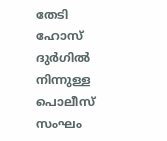തേടി ഹോസ് ദുര്‍ഗില്‍ നിന്നുള്ള പൊലീസ് സംഘം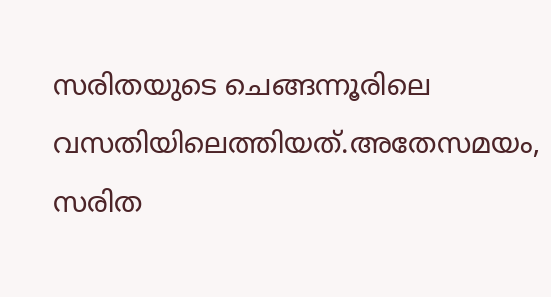സരിതയുടെ ചെങ്ങന്നൂരിലെ വസതിയിലെത്തിയത്.അതേസമയം, സരിത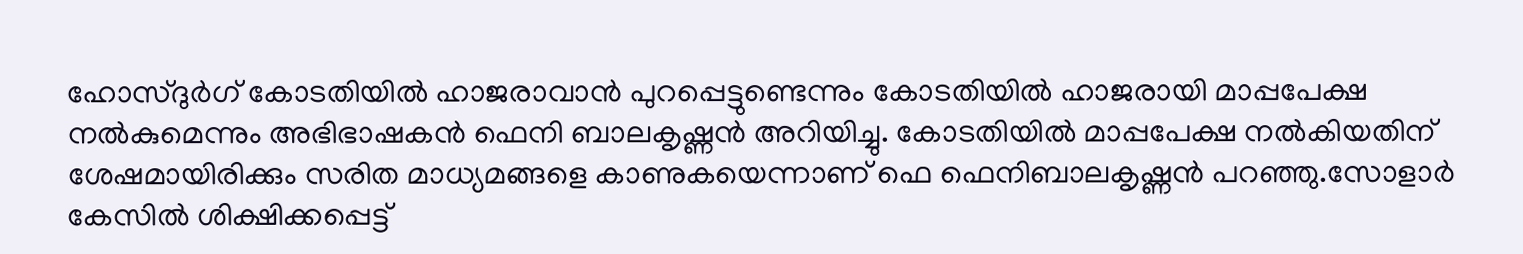ഹോസ്ദുര്‍ഗ് കോടതിയില്‍ ഹാജരാവാന്‍ പുറപ്പെട്ടുണ്ടെന്നും കോടതിയില്‍ ഹാജരായി മാപ്പപേക്ഷ നല്‍കുമെന്നും അഭിഭാഷകന്‍ ഫെനി ബാലകൃഷ്ണന്‍ അറിയിച്ചു. കോടതിയില്‍ മാപ്പപേക്ഷ നല്‍കിയതിന് ശേഷമായിരിക്കും സരിത മാധ്യമങ്ങളെ കാണുകയെന്നാണ് ഫെ ഫെനിബാലകൃഷ്ണന്‍ പറഞ്ഞു.സോളാര്‍ കേസില്‍ ശിക്ഷിക്കപ്പെട്ട്‌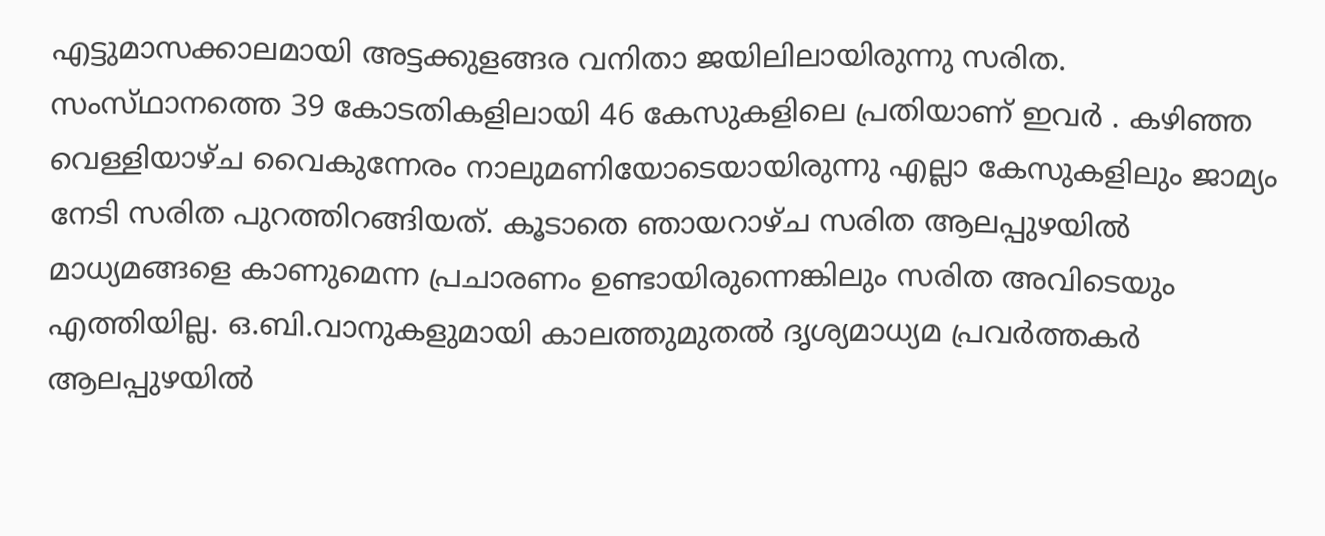എട്ടുമാസക്കാലമായി അട്ടക്കുളങ്ങര വനിതാ ജയിലിലായിരുന്നു സരിത. സംസ്‌ഥാനത്തെ 39 കോടതികളിലായി 46 കേസുകളിലെ പ്രതിയാണ്‌ ഇവര്‍ . കഴിഞ്ഞ വെള്ളിയാഴ്‌ച വൈകുന്നേരം നാലുമണിയോടെയായിരുന്നു എല്ലാ കേസുകളിലും ജാമ്യം നേടി സരിത പുറത്തിറങ്ങിയത്‌. കൂടാതെ ഞായറാഴ്ച സരിത ആലപ്പുഴയില്‍ മാധ്യമങ്ങളെ കാണുമെന്ന പ്രചാരണം ഉണ്ടായിരുന്നെങ്കിലും സരിത അവിടെയും എത്തിയില്ല. ഒ.ബി.വാനുകളുമായി കാലത്തുമുതല്‍ ദൃശ്യമാധ്യമ പ്രവര്‍ത്തകര്‍ ആലപ്പുഴയില്‍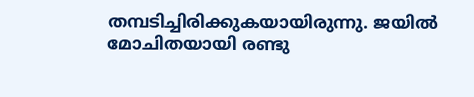തമ്പടിച്ചിരിക്കുകയായിരുന്നു. ജയിൽ മോചിതയായി രണ്ടു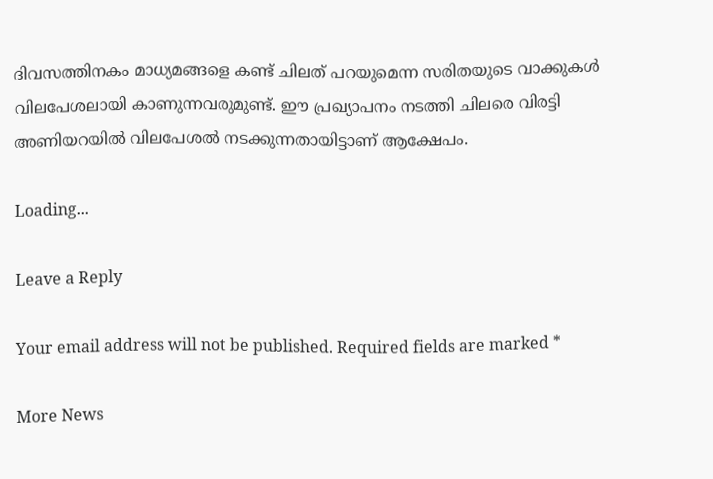ദിവസത്തിനകം മാധ്യമങ്ങളെ കണ്ട് ചിലത് പറയുമെന്ന സരിതയുടെ വാക്കുകള്‍ വിലപേശലായി കാണുന്നവരുമുണ്ട്. ഈ പ്രഖ്യാപനം നടത്തി ചിലരെ വിരട്ടി അണിയറയില്‍ വിലപേശല്‍ നടക്കുന്നതായിട്ടാണ് ആക്ഷേപം.

Loading...

Leave a Reply

Your email address will not be published. Required fields are marked *

More News